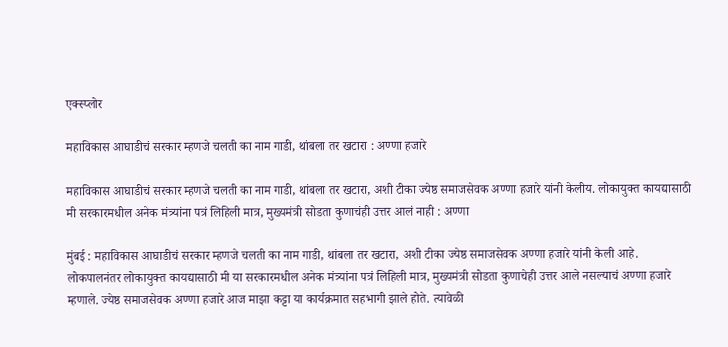एक्स्प्लोर

महाविकास आघाडीचं सरकार म्हणजे चलती का नाम गाडी, थांबला तर खटारा : अण्णा हजारे

महाविकास आघाडीचं सरकार म्हणजे चलती का नाम गाडी, थांबला तर खटारा, अशी टीका ज्येष्ठ समाजसेवक अण्णा हजारे यांनी केलीय. लोकायुक्त कायद्यासाठी मी सरकारमधील अनेक मंत्र्यांना पत्रं लिहिली मात्र, मुख्यमंत्री सोडता कुणाचंही उत्तर आलं नाही : अण्णा

मुंबई : महाविकास आघाडीचं सरकार म्हणजे चलती का नाम गाडी, थांबला तर खटारा, अशी टीका ज्येष्ठ समाजसेवक अण्णा हजारे यांनी केली आहे. लोकपालनंतर लोकायुक्त कायद्यासाठी मी या सरकारमधील अनेक मंत्र्यांना पत्रं लिहिली मात्र, मुख्यमंत्री सोडता कुणाचेही उत्तर आले नसल्याचं अण्णा हजारे म्हणाले. ज्येष्ठ समाजसेवक अण्णा हजारे आज माझा कट्टा या कार्यक्रमात सहभागी झाले होते. त्यावेळी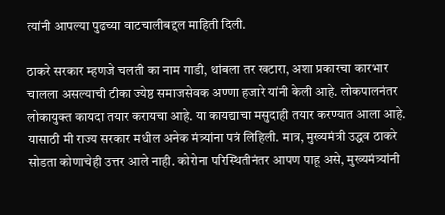त्यांनी आपल्या पुढच्या वाटचालीबद्दल माहिती दिली.

ठाकरे सरकार म्हणजे चलती का नाम गाडी, थांबला तर खटारा, अशा प्रकारचा कारभार चालला असल्याची टीका ज्येष्ठ समाजसेवक अण्णा हजारे यांनी केली आहे. लोकपालनंतर लोकायुक्त कायदा तयार करायचा आहे. या कायद्याचा मसुदाही तयार करण्यात आला आहे. यासाठी मी राज्य सरकार मधील अनेक मंत्र्यांना पत्रं लिहिली. मात्र, मुख्यमंत्री उद्धव ठाकरे सोडता कोणाचेही उत्तर आले नाही. कोरोना परिस्थितीनंतर आपण पाहू असे, मुख्यमंत्र्यांनी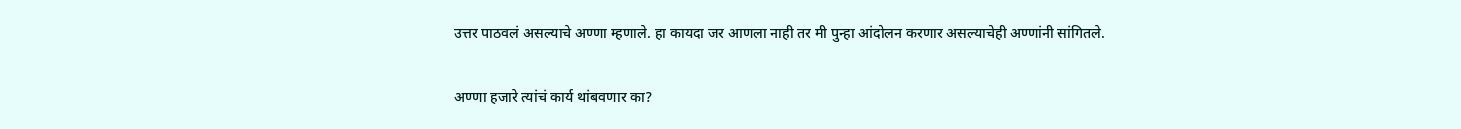उत्तर पाठवलं असल्याचे अण्णा म्हणाले. हा कायदा जर आणला नाही तर मी पुन्हा आंदोलन करणार असल्याचेही अण्णांनी सांगितले.

अण्णा हजारे त्यांचं कार्य थांबवणार का?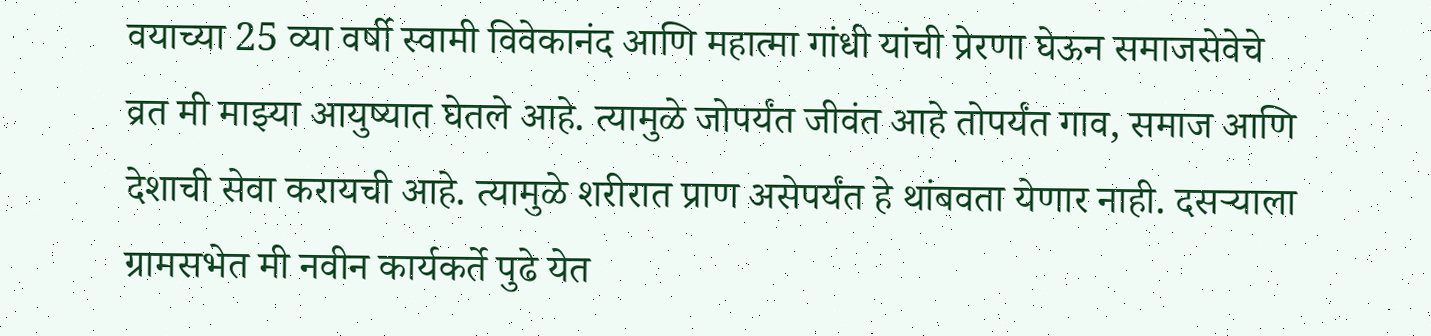वयाच्या 25 व्या वर्षी स्वामी विवेकानंद आणि महात्मा गांधी यांची प्रेरणा घेऊन समाजसेवेचे व्रत मी माझ्या आयुष्यात घेतले आहे. त्यामुळे जोपर्यंत जीवंत आहे तोपर्यंत गाव, समाज आणि देशाची सेवा करायची आहे. त्यामुळे शरीरात प्राण असेपर्यंत हे थांबवता येणार नाही. दसऱ्याला ग्रामसभेत मी नवीन कार्यकर्ते पुढे येत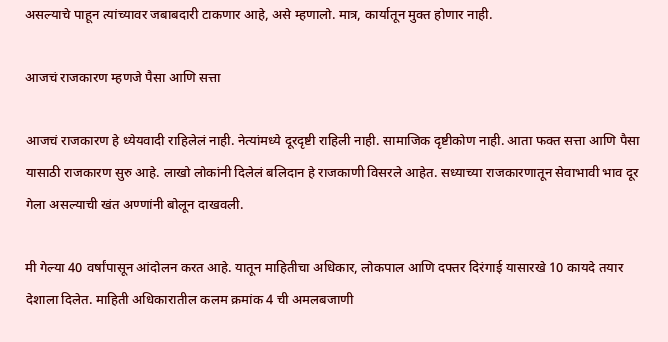असल्याचे पाहून त्यांच्यावर जबाबदारी टाकणार आहे, असे म्हणालो. मात्र, कार्यातून मुक्त होणार नाही.

आजचं राजकारण म्हणजे पैसा आणि सत्ता

आजचं राजकारण हे ध्येयवादी राहिलेलं नाही. नेत्यांमध्ये दूरदृष्टी राहिली नाही. सामाजिक दृष्टीकोण नाही. आता फक्त सत्ता आणि पैसा यासाठी राजकारण सुरु आहे. लाखो लोकांनी दिलेलं बलिदान हे राजकाणी विसरले आहेत. सध्याच्या राजकारणातून सेवाभावी भाव दूर गेला असल्याची खंत अण्णांनी बोलून दाखवली.

मी गेल्या 40 वर्षांपासून आंदोलन करत आहे. यातून माहितीचा अधिकार, लोकपाल आणि दफ्तर दिरंगाई यासारखे 10 कायदे तयार देशाला दिलेत. माहिती अधिकारातील कलम क्रमांक 4 ची अमलबजाणी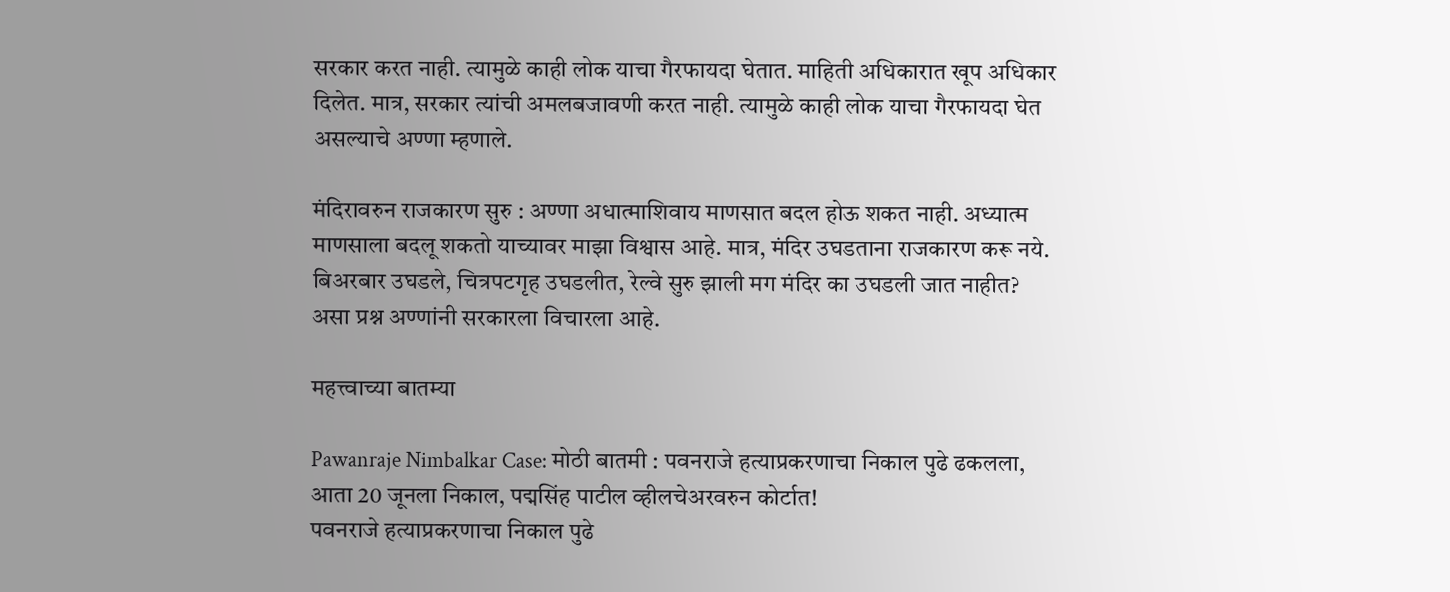सरकार करत नाही. त्यामुळे काही लोक याचा गैरफायदा घेतात. माहिती अधिकारात खूप अधिकार दिलेत. मात्र, सरकार त्यांची अमलबजावणी करत नाही. त्यामुळे काही लोक याचा गैरफायदा घेत असल्याचे अण्णा म्हणाले.

मंदिरावरुन राजकारण सुरु : अण्णा अधात्माशिवाय माणसात बदल होऊ शकत नाही. अध्यात्म माणसाला बदलू शकतो याच्यावर माझा विश्वास आहे. मात्र, मंदिर उघडताना राजकारण करू नये. बिअरबार उघडले, चित्रपटगृह उघडलीत, रेल्वे सुरु झाली मग मंदिर का उघडली जात नाहीत? असा प्रश्न अण्णांनी सरकारला विचारला आहे.

महत्त्वाच्या बातम्या

Pawanraje Nimbalkar Case: मोठी बातमी : पवनराजे हत्याप्रकरणाचा निकाल पुढे ढकलला, आता 20 जूनला निकाल, पद्मसिंह पाटील व्हीलचेअरवरुन कोर्टात!
पवनराजे हत्याप्रकरणाचा निकाल पुढे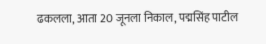ढकलला, आता 20 जूनला निकाल, पद्मसिंह पाटील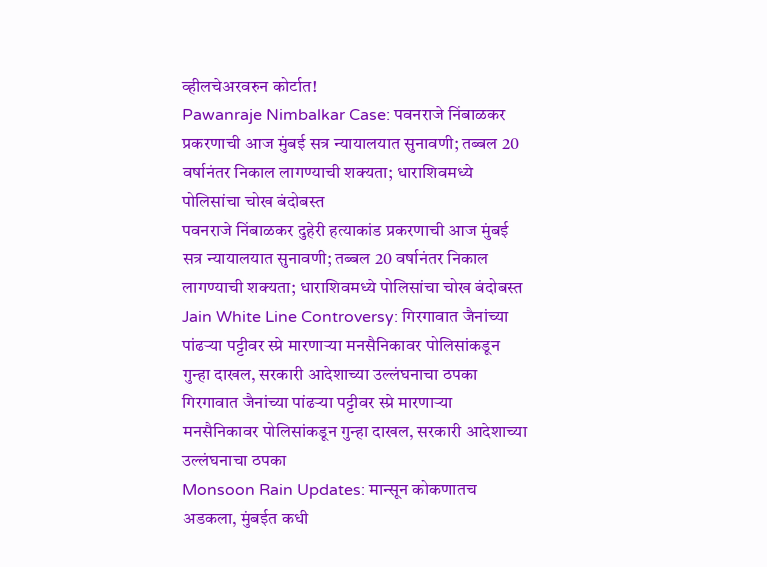व्हीलचेअरवरुन कोर्टात!
Pawanraje Nimbalkar Case: पवनराजे निंबाळकर प्रकरणाची आज मुंबई सत्र न्यायालयात सुनावणी; तब्बल 20 वर्षानंतर निकाल लागण्याची शक्यता; धाराशिवमध्ये पोलिसांचा चोख बंदोबस्त
पवनराजे निंबाळकर दुहेरी हत्याकांड प्रकरणाची आज मुंबई सत्र न्यायालयात सुनावणी; तब्बल 20 वर्षानंतर निकाल लागण्याची शक्यता; धाराशिवमध्ये पोलिसांचा चोख बंदोबस्त
Jain White Line Controversy: गिरगावात जैनांच्या पांढऱ्या पट्टीवर स्प्रे मारणाऱ्या मनसैनिकावर पोलिसांकडून गुन्हा दाखल, सरकारी आदेशाच्या उल्लंघनाचा ठपका
गिरगावात जैनांच्या पांढऱ्या पट्टीवर स्प्रे मारणाऱ्या मनसैनिकावर पोलिसांकडून गुन्हा दाखल, सरकारी आदेशाच्या उल्लंघनाचा ठपका
Monsoon Rain Updates: मान्सून कोकणातच अडकला, मुंबईत कधी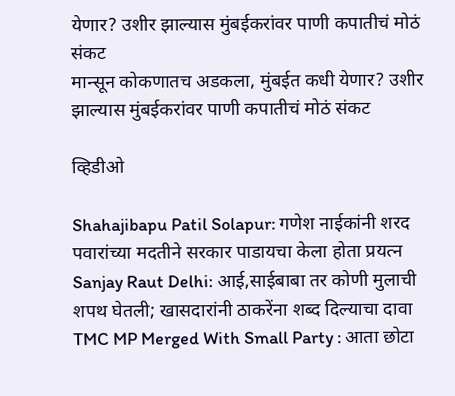येणार? उशीर झाल्यास मुंबईकरांवर पाणी कपातीचं मोठं संकट
मान्सून कोकणातच अडकला, मुंबईत कधी येणार? उशीर झाल्यास मुंबईकरांवर पाणी कपातीचं मोठं संकट

व्हिडीओ

Shahajibapu Patil Solapur: गणेश नाईकांनी शरद पवारांच्या मदतीने सरकार पाडायचा केला होता प्रयत्न
Sanjay Raut Delhi: आई,साईबाबा तर कोणी मुलाची शपथ घेतली; खासदारांनी ठाकरेंना शब्द दिल्याचा दावा
TMC MP Merged With Small Party : आता छोटा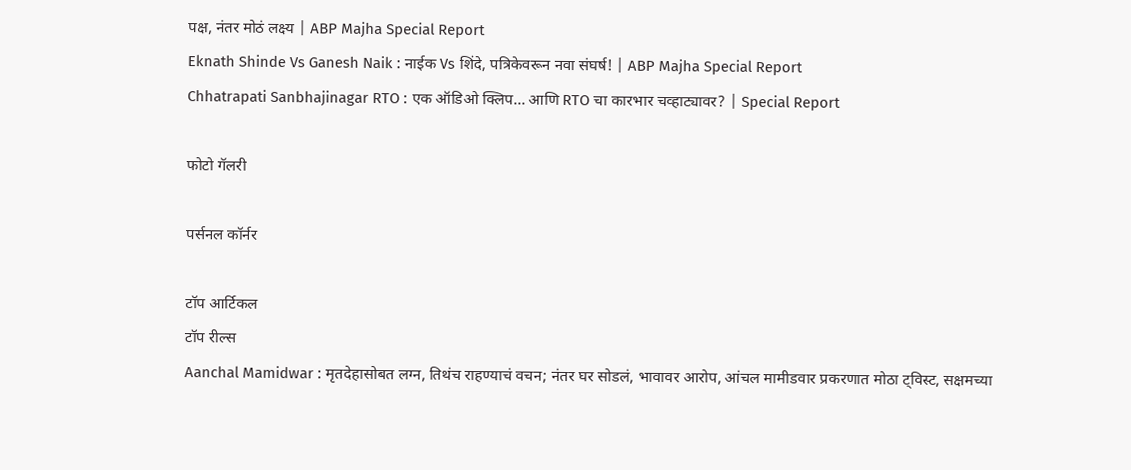पक्ष, नंतर मोठं लक्ष्य | ABP Majha Special Report
Eknath Shinde Vs Ganesh Naik : नाईक Vs शिंदे, पत्रिकेवरून नवा संघर्ष! | ABP Majha Special Report
Chhatrapati Sanbhajinagar RTO : एक ऑडिओ क्लिप... आणि RTO चा कारभार चव्हाट्यावर? | Special Report

फोटो गॅलरी

पर्सनल कॉर्नर

टॉप आर्टिकल
टॉप रील्स
Aanchal Mamidwar : मृतदेहासोबत लग्न, तिथंच राहण्याचं वचन; नंतर घर सोडलं, भावावर आरोप, आंचल मामीडवार प्रकरणात मोठा ट्विस्ट, सक्षमच्या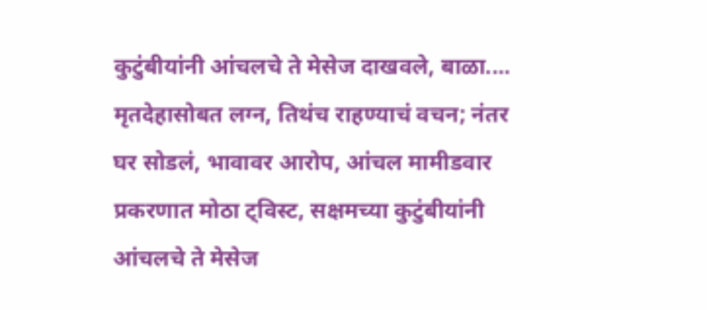कुटुंबीयांनी आंचलचे ते मेसेज दाखवले, बाळा....
मृतदेहासोबत लग्न, तिथंच राहण्याचं वचन; नंतर घर सोडलं, भावावर आरोप, आंचल मामीडवार प्रकरणात मोठा ट्विस्ट, सक्षमच्या कुटुंबीयांनी आंचलचे ते मेसेज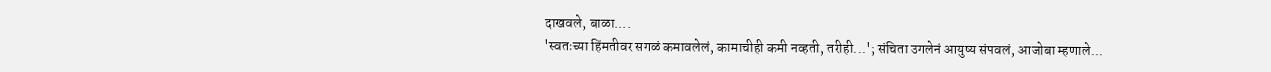दाखवले, बाळा....
'स्वतःच्या हिंमतीवर सगळं कमावलेलं, कामाचीही कमी नव्हती, तरीही...'; संचिता उगलेनं आयुष्य संपवलं, आजोबा म्हणाले...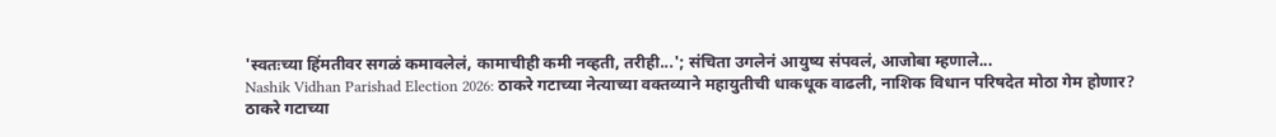'स्वतःच्या हिंमतीवर सगळं कमावलेलं, कामाचीही कमी नव्हती, तरीही...'; संचिता उगलेनं आयुष्य संपवलं, आजोबा म्हणाले...
Nashik Vidhan Parishad Election 2026: ठाकरे गटाच्या नेत्याच्या वक्तव्याने महायुतीची धाकधूक वाढली, नाशिक विधान परिषदेत मोठा गेम होणार?
ठाकरे गटाच्या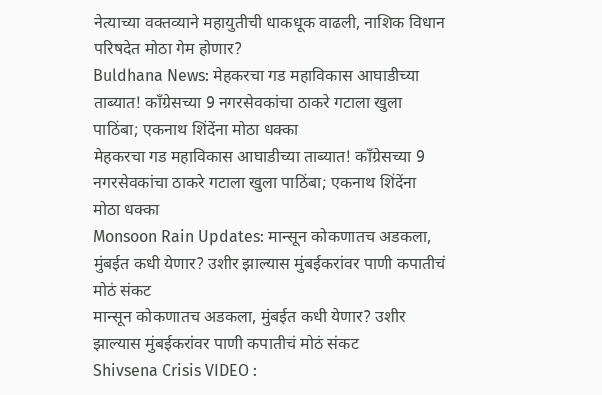नेत्याच्या वक्तव्याने महायुतीची धाकधूक वाढली, नाशिक विधान परिषदेत मोठा गेम होणार?
Buldhana News: मेहकरचा गड महाविकास आघाडीच्या ताब्यात! काँग्रेसच्या 9 नगरसेवकांचा ठाकरे गटाला खुला पाठिंबा; एकनाथ शिंदेंना मोठा धक्का
मेहकरचा गड महाविकास आघाडीच्या ताब्यात! काँग्रेसच्या 9 नगरसेवकांचा ठाकरे गटाला खुला पाठिंबा; एकनाथ शिंदेंना मोठा धक्का
Monsoon Rain Updates: मान्सून कोकणातच अडकला, मुंबईत कधी येणार? उशीर झाल्यास मुंबईकरांवर पाणी कपातीचं मोठं संकट
मान्सून कोकणातच अडकला, मुंबईत कधी येणार? उशीर झाल्यास मुंबईकरांवर पाणी कपातीचं मोठं संकट
Shivsena Crisis VIDEO :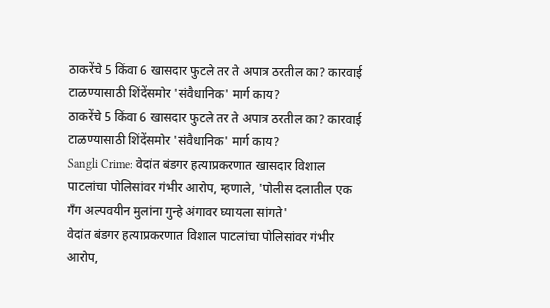ठाकरेंचे 5 किंवा 6 खासदार फुटले तर ते अपात्र ठरतील का? कारवाई टाळण्यासाठी शिंदेंसमोर 'संवैधानिक' मार्ग काय?
ठाकरेंचे 5 किंवा 6 खासदार फुटले तर ते अपात्र ठरतील का? कारवाई टाळण्यासाठी शिंदेंसमोर 'संवैधानिक' मार्ग काय?
Sangli Crime: वेदांत बंडगर हत्याप्रकरणात खासदार विशाल पाटलांचा पोलिसांवर गंभीर आरोप, म्हणाले, 'पोलीस दलातील एक गँग अल्पवयीन मुलांना गुन्हे अंगावर घ्यायला सांगते'
वेदांत बंडगर हत्याप्रकरणात विशाल पाटलांचा पोलिसांवर गंभीर आरोप,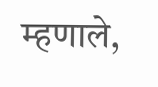म्हणाले,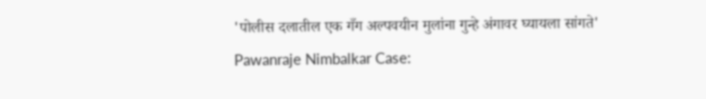'पोलीस दलातील एक गँग अल्पवयीन मुलांना गुन्हे अंगावर घ्यायला सांगते'
Pawanraje Nimbalkar Case: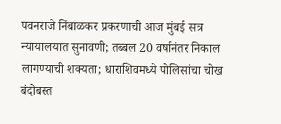पवनराजे निंबाळकर प्रकरणाची आज मुंबई सत्र न्यायालयात सुनावणी; तब्बल 20 वर्षानंतर निकाल लागण्याची शक्यता; धाराशिवमध्ये पोलिसांचा चोख बंदोबस्त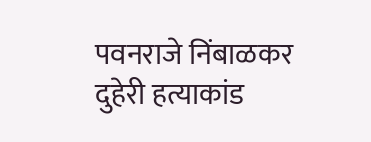पवनराजे निंबाळकर दुहेरी हत्याकांड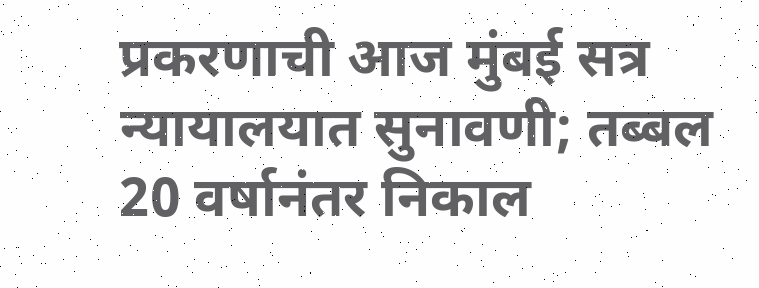प्रकरणाची आज मुंबई सत्र न्यायालयात सुनावणी; तब्बल 20 वर्षानंतर निकाल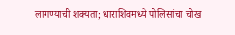लागण्याची शक्यता; धाराशिवमध्ये पोलिसांचा चोख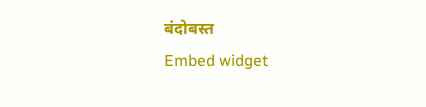बंदोबस्त
Embed widget